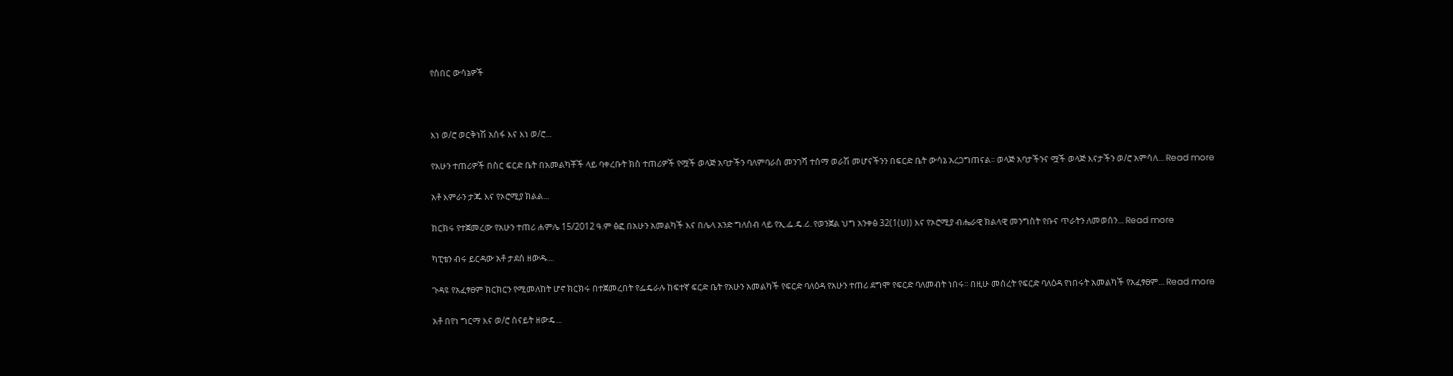የሰበር ውሳኔዎች



እነ ወ/ሮ ወርቅነሽ አሰፋ እና እነ ወ/ሮ...

የአሁን ተጠሪዎች በስር ፍርድ ቤት በአመልካቾች ላይ ባቀረቡት ክስ ተጠሪዎች የሟች ወላጅ አባታችን ባለምባራስ መንገሻ ተሰማ ወራሽ መሆናችንን በፍርድ ቤት ውሳኔ አረጋግጠናል፡፡ ወላጅ አባታችንና ሟች ወላጅ እናታችን ወ/ሮ አምሳለ... Read more

አቶ እምራን ታጁ እና የኦሮሚያ ክልል...

ክርክሩ የተጀመረው የአሁን ተጠሪ ሐምሌ 15/2012 ዓ.ም ፅፎ በአሁን አመልካች እና በሌላ አንድ ግለሰብ ላይ የኢ.ፌ.ዴ.ሪ. የወንጀል ህግ አንቀፅ 32(1(ሀ)) እና የኦሮሚያ ብሔራዊ ክልላዊ መንግስት የቡና ጥራትን ለመወሰን... Read more

ካፒቴን ብሩ ይርዳው አቶ ታደሰ ዘውዱ...

ጉዳዩ የአፈፃፀም ክርክርን የሚመለከት ሆኖ ክርክሩ በተጀመረበት የፌዴራሉ ከፍተኛ ፍርድ ቤት የአሁን አመልካች የፍርድ ባለዕዳ የአሁን ተጠሪ ደግሞ የፍርድ ባለመብት ነበሩ፡፡ በዚሁ መሰረት የፍርድ ባለዕዳ የነበሩት አመልካች የአፈፃፀም... Read more

አቶ በየነ ግርማ እና ወ/ሮ ሰናይት ዘውዴ...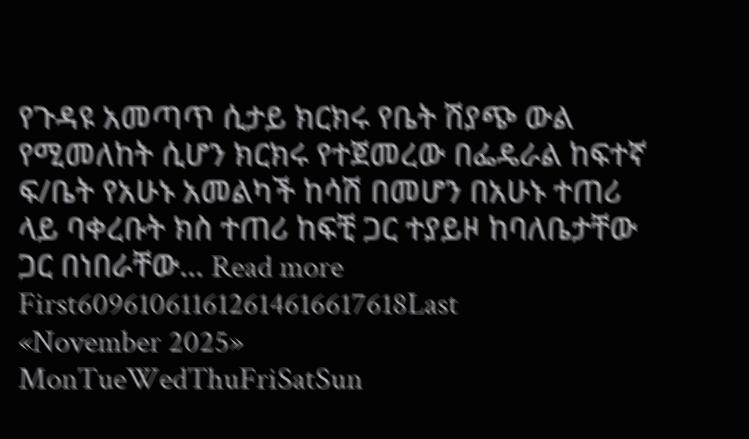የጉዳዩ አመጣጥ ሲታይ ክርክሩ የቤት ሽያጭ ውል የሚመለከት ሲሆን ክርክሩ የተጀመረው በፌዴራል ከፍተኛ ፍ/ቤት የአሁኑ አመልካች ከሳሽ በመሆን በአሁኑ ተጠሪ ላይ ባቀረቡት ክስ ተጠሪ ከፍቺ ጋር ተያይዞ ከባለቤታቸው ጋር በነበራቸው... Read more
First609610611612614616617618Last
«November 2025»
MonTueWedThuFriSatSun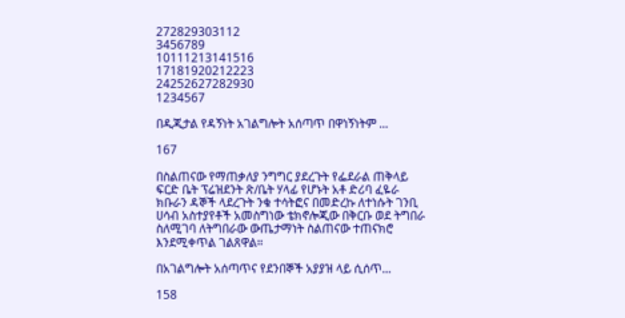272829303112
3456789
10111213141516
17181920212223
24252627282930
1234567

በዲጂታል የዳኝነት አገልግሎት አሰጣጥ በዋነኝነትም ...

167

በስልጠናው የማጠቃለያ ንግግር ያደረጉት የፌደራል ጠቅላይ ፍርድ ቤት ፕሬዝደንት ጽ/ቤት ሃላፊ የሆኑት አቶ ድሪባ ፈዬራ ክቡራን ዳኞች ላደረጉት ንቁ ተሳትፎና በመድረኩ ለተነሱት ገንቢ ሀሳብ አስተያየቶች አመስግነው ቴክኖሎጂው በቅርቡ ወደ ትግበራ ስለሚገባ ለትግበራው ውጤታማነት ስልጠናው ተጠናክሮ እንደሚቀጥል ገልጸዋል።

በአገልግሎት አሰጣጥና የደንበኞች አያያዝ ላይ ሲሰጥ...

158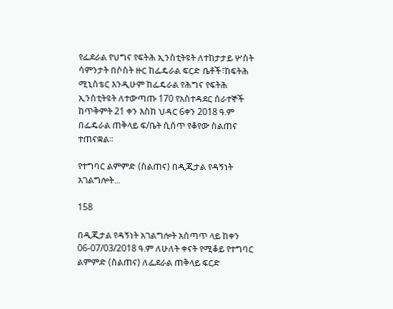የፌደራል የህግና የፍትሕ ኢንስቲትዩት ለተከታታይ ሦስት ሳምንታት በሶስት ዙር ከፌዴራል ፍርድ ቤቶች፣ከፍትሕ ሚኒስቴር እንዲሁም ከፌዴራል የሕግና የፍትሕ ኢንስቲትዩት ለተውጣጡ 170 የአስተዳደር ሰራተኞች ከጥቅምት 21 ቀን እስከ ህዳር 6ቀን 2018 ዓ.ም በፌዴራል ጠቅላይ ፍ/ቤት ሲሰጥ የቆየው ስልጠና ተጠናቋል፡፡

የተግባር ልምምድ (ስልጠና) በዲጂታል የዳኝነት አገልግሎት...

158

በዲጂታል የዳኝነት አገልግሎት አሰጣጥ ላይ ከቀን 06-07/03/2018 ዓ.ም ለሁለት ቀናት የሚቆይ የተግባር ልምምድ (ስልጠና) ለፌደራል ጠቅላይ ፍርድ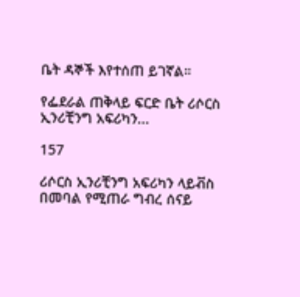ቤት ዳኞች እየተሰጠ ይገኛል።

የፌደራል ጠቅላይ ፍርድ ቤት ሪሶርስ ኢንሪቺንግ አፍሪካን...

157

ሪሶርስ ኢንሪቺንግ አፍሪካን ላይቭስ በመባል የሚጠራ ግብረ ሰናይ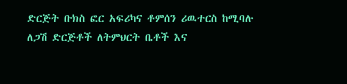ድርጅት ቡክስ ፎር አፍሪካና ቶምሰን ሪዉተርስ ከሚባሉ ለጋሽ ድርጅቶች ለትምህርት ቤቶች እና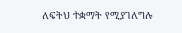ለፍትህ ተቋማት የሚያገለግሉ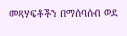መጻሃፍቶችን በማሰባሰብ ወደ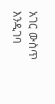አገር ውስጥ እንዲገባ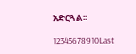አድርጓል፡፡

12345678910Last